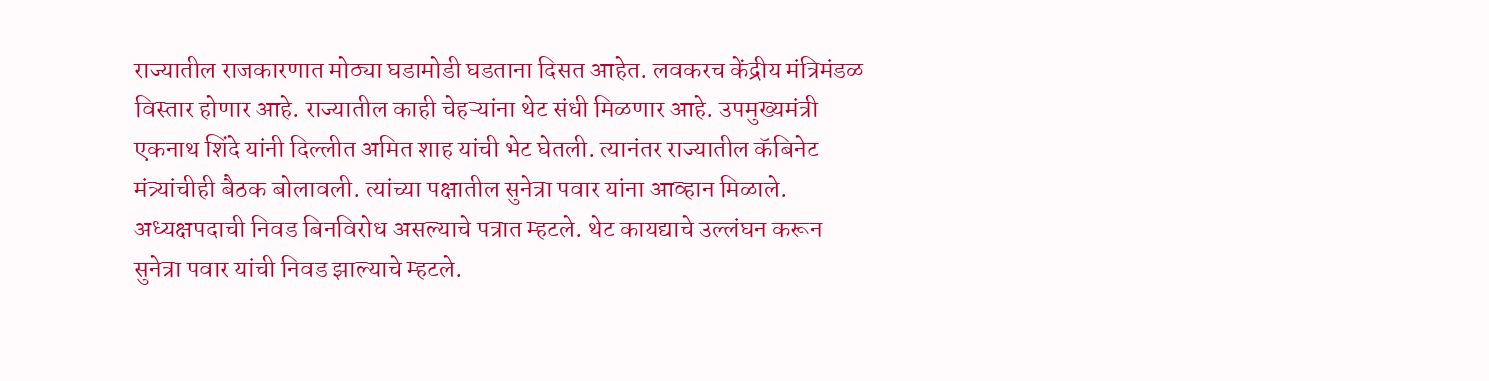राज्यातील राजकारणात मोठ्या घडामोडी घडताना दिसत आहेत. लवकरच केंद्रीय मंत्रिमंडळ विस्तार होणार आहे. राज्यातील काही चेहऱ्यांना थेट संधी मिळणार आहे. उपमुख्यमंत्री एकनाथ शिंदे यांनी दिल्लीत अमित शाह यांची भेट घेतली. त्यानंतर राज्यातील कॅबिनेट मंत्र्यांचीही बैठक बोलावली. त्यांच्या पक्षातील सुनेत्रा पवार यांना आव्हान मिळाले. अध्यक्षपदाची निवड बिनविरोध असल्याचे पत्रात म्हटले. थेट कायद्याचे उल्लंघन करून सुनेत्रा पवार यांची निवड झाल्याचे म्हटले.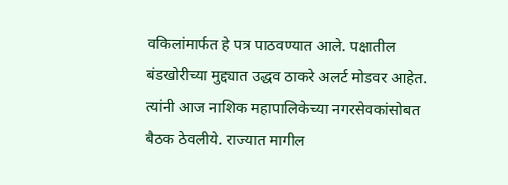वकिलांमार्फत हे पत्र पाठवण्यात आले. पक्षातील बंडखोरीच्या मुद्द्यात उद्धव ठाकरे अलर्ट मोडवर आहेत. त्यांनी आज नाशिक महापालिकेच्या नगरसेवकांसोबत बैठक ठेवलीये. राज्यात मागील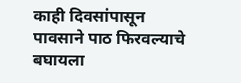काही दिवसांपासून पावसाने पाठ फिरवल्याचे बघायला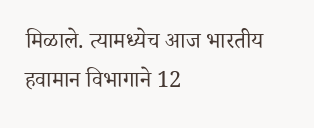मिळाले. त्यामध्येच आज भारतीय हवामान विभागाने 12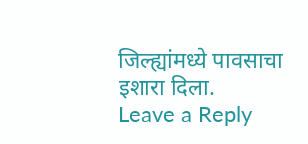जिल्ह्यांमध्ये पावसाचा इशारा दिला.
Leave a Reply